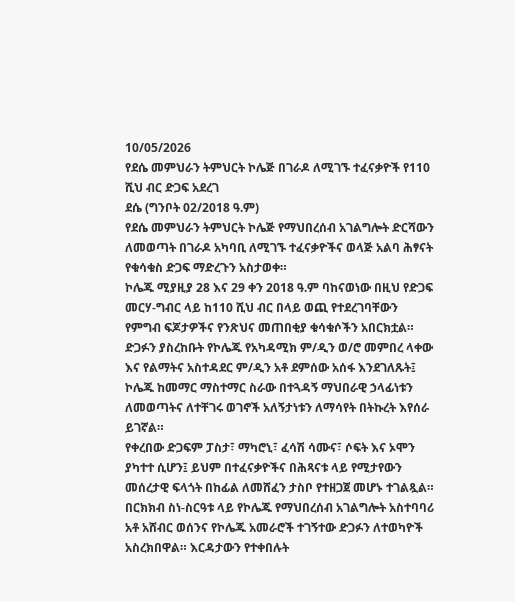10/05/2026
የደሴ መምህራን ትምህርት ኮሌጅ በገራዶ ለሚገኙ ተፈናቃዮች የ110 ሺህ ብር ድጋፍ አደረገ
ደሴ (ግንቦት 02/2018 ዓ.ም)
የደሴ መምህራን ትምህርት ኮሌጅ የማህበረሰብ አገልግሎት ድርሻውን ለመወጣት በገራዶ አካባቢ ለሚገኙ ተፈናቃዮችና ወላጅ አልባ ሕፃናት የቁሳቁስ ድጋፍ ማድረጉን አስታወቀ።
ኮሌጁ ሚያዚያ 28 እና 29 ቀን 2018 ዓ.ም ባከናወነው በዚህ የድጋፍ መርሃ-ግብር ላይ ከ110 ሺህ ብር በላይ ወጪ የተደረገባቸውን የምግብ ፍጆታዎችና የንጽህና መጠበቂያ ቁሳቁሶችን አበርክቷል።
ድጋፉን ያስረከቡት የኮሌጁ የአካዳሚክ ም/ዲን ወ/ሮ መምበረ ላቀው እና የልማትና አስተዳደር ም/ዲን አቶ ደምሰው አሰፋ እንደገለጹት፤ ኮሌጁ ከመማር ማስተማር ስራው በተጓዳኝ ማህበራዊ ኃላፊነቱን ለመወጣትና ለተቸገሩ ወገኖች አለኝታነቱን ለማሳየት በትኩረት እየሰራ ይገኛል።
የቀረበው ድጋፍም ፓስታ፣ ማካሮኒ፣ ፈሳሽ ሳሙና፣ ሶፍት እና ኦሞን ያካተተ ሲሆን፤ ይህም በተፈናቃዮችና በሕጻናቱ ላይ የሚታየውን መሰረታዊ ፍላጎት በከፊል ለመሸፈን ታስቦ የተዘጋጀ መሆኑ ተገልጿል።
በርክክብ ስነ-ስርዓቱ ላይ የኮሌጁ የማህበረሰብ አገልግሎት አስተባባሪ አቶ አሸብር ወሰንና የኮሌጁ አመራሮች ተገኝተው ድጋፉን ለተወካዮች አስረክበዋል። እርዳታውን የተቀበሉት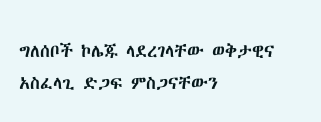ግለሰቦች ኮሌጁ ላደረገላቸው ወቅታዊና አስፈላጊ ድጋፍ ምስጋናቸውን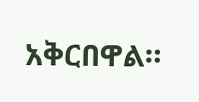አቅርበዋል።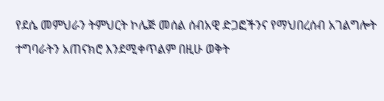የደሴ መምህራን ትምህርት ኮሌጅ መሰል ሰብአዊ ድጋፎችንና የማህበረሰብ አገልግሎት ተግባራትን አጠናክሮ እንደሚቀጥልም በዚሁ ወቅት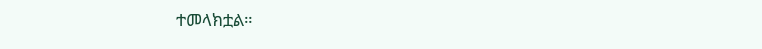ተመላክቷል።